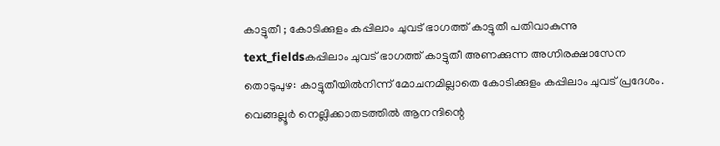കാട്ടുതീ ; കോടിക്കുളം കപ്പിലാം ചുവട് ഭാഗത്ത് കാട്ടുതീ പതിവാകുന്നു
text_fieldsകപ്പിലാം ചുവട് ഭാഗത്ത് കാട്ടുതീ അണക്കുന്ന അഗ്നിരക്ഷാസേന
തൊടുപുഴ: കാട്ടുതീയിൽനിന്ന് മോചനമില്ലാതെ കോടിക്കുളം കപ്പിലാം ചുവട് പ്രദേശം. വെങ്ങല്ലൂർ നെല്ലിക്കാതടത്തിൽ ആനന്ദിന്റെ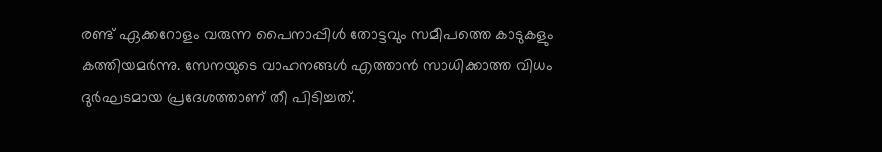രണ്ട് ഏക്കറോളം വരുന്ന പൈനാപ്പിൾ തോട്ടവും സമീപത്തെ കാടുകളും കത്തിയമർന്നു. സേനയുടെ വാഹനങ്ങൾ എത്താൻ സാധിക്കാത്ത വിധം ദുർഘടമായ പ്രദേശത്താണ് തീ പിടിച്ചത്.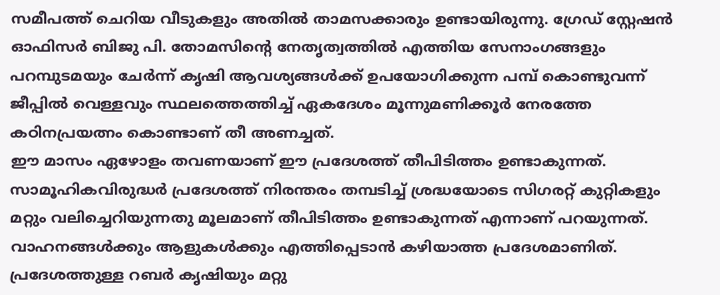സമീപത്ത് ചെറിയ വീടുകളും അതിൽ താമസക്കാരും ഉണ്ടായിരുന്നു. ഗ്രേഡ് സ്റ്റേഷൻ ഓഫിസർ ബിജു പി. തോമസിന്റെ നേതൃത്വത്തിൽ എത്തിയ സേനാംഗങ്ങളും പറമ്പുടമയും ചേർന്ന് കൃഷി ആവശ്യങ്ങൾക്ക് ഉപയോഗിക്കുന്ന പമ്പ് കൊണ്ടുവന്ന് ജീപ്പിൽ വെള്ളവും സ്ഥലത്തെത്തിച്ച് ഏകദേശം മൂന്നുമണിക്കൂർ നേരത്തേ കഠിനപ്രയത്നം കൊണ്ടാണ് തീ അണച്ചത്.
ഈ മാസം ഏഴോളം തവണയാണ് ഈ പ്രദേശത്ത് തീപിടിത്തം ഉണ്ടാകുന്നത്. സാമൂഹികവിരുദ്ധർ പ്രദേശത്ത് നിരന്തരം തമ്പടിച്ച് ശ്രദ്ധയോടെ സിഗരറ്റ് കുറ്റികളും മറ്റും വലിച്ചെറിയുന്നതു മൂലമാണ് തീപിടിത്തം ഉണ്ടാകുന്നത് എന്നാണ് പറയുന്നത്. വാഹനങ്ങൾക്കും ആളുകൾക്കും എത്തിപ്പെടാൻ കഴിയാത്ത പ്രദേശമാണിത്. പ്രദേശത്തുള്ള റബർ കൃഷിയും മറ്റു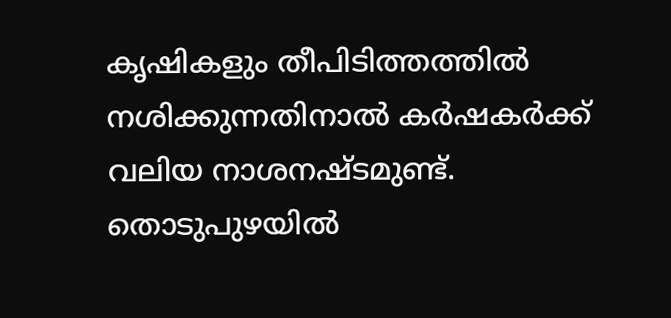കൃഷികളും തീപിടിത്തത്തിൽ നശിക്കുന്നതിനാൽ കർഷകർക്ക് വലിയ നാശനഷ്ടമുണ്ട്. തൊടുപുഴയിൽ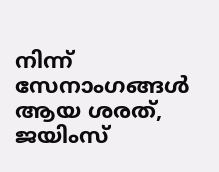നിന്ന് സേനാംഗങ്ങൾ ആയ ശരത്, ജയിംസ്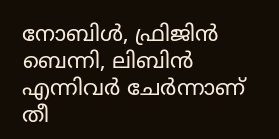നോബിൾ, ഫ്രിജിൻ ബെന്നി, ലിബിൻ എന്നിവർ ചേർന്നാണ് തീ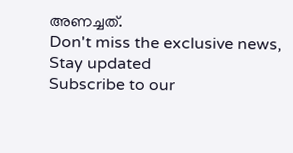അണച്ചത്.
Don't miss the exclusive news, Stay updated
Subscribe to our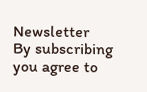Newsletter
By subscribing you agree to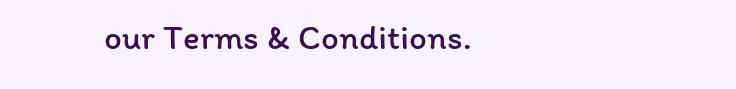our Terms & Conditions.